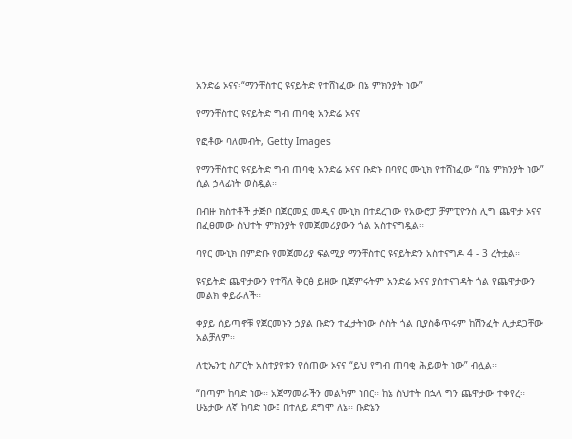አንድሬ ኦናና፡“ማንቸስተር ዩናይትድ የተሸነፈው በኔ ምክንያት ነው”

የማንቸስተር ዩናይትድ ግብ ጠባቂ አንድሬ ኦናና

የፎቶው ባለመብት, Getty Images

የማንቸስተር ዩናይትድ ግብ ጠባቂ አንድሬ ኦናና ቡድኑ በባየር ሙኒክ የተሸነፈው “በኔ ምክንያት ነው” ሲል ኃላፊነት ወስዷል።

በብዙ ክስተቶች ታጅቦ በጀርመኗ መዲና ሙኒክ በተደረገው የአውሮፓ ቻምፒዮንስ ሊግ ጨዋታ ኦናና በፈፀመው ስህተት ምክንያት የመጀመሪያውን ጎል አስተናግዷል።

ባየር ሙኒክ በምድቡ የመጀመሪያ ፍልሚያ ማንቸስተር ዩናይትድን አስተናግዶ 4 - 3 ረትቷል።

ዩናይትድ ጨዋታውን የተሻለ ቅርፅ ይዘው ቢጀምሩትም አንድሬ ኦናና ያስተናገዳት ጎል የጨዋታውን መልክ ቀይራለች።

ቀያይ ሰይጣኖቹ የጀርመኑን ኃያል ቡድን ተፈታትነው ሶስት ጎል ቢያስቆጥሩም ከሽንፈት ሊታደጋቸው አልቻለም።

ለቲኤንቲ ስፖርት አስተያየቱን የሰጠው ኦናና “ይህ የግብ ጠባቂ ሕይወት ነው” ብሏል።

“በጣም ከባድ ነው። አጀማመራችን መልካም ነበር። ከኔ ስህተት በኋላ ግን ጨዋታው ተቀየረ። ሁኔታው ለኛ ከባድ ነው፤ በተለይ ደግሞ ለኔ። ቡድኔን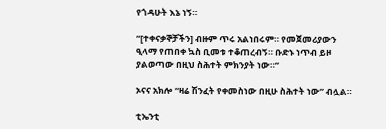የጎዳሁት እኔ ነኝ።

“[ተቀናቃኞቻችን] ብዙም ጥሩ አልነበሩም። የመጀመሪያውን ዒላማ የጠበቀ ኳስ ቢመቱ ተቆጠረብኝ። ቡድኑ ነጥብ ይዞ ያልወጣው በዚህ ስሕተት ምክንያት ነው።”

ኦናና አክሎ “ዛሬ ሽንፈት የቀመስነው በዚሁ ስሕተት ነው” ብሏል።

ቲኤንቲ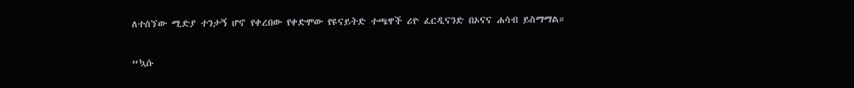ለተሰኘው ሚድያ ተንታኝ ሆኖ የቀረበው የቀድሞው የዩናይትድ ተጫዋች ሪዮ ፈርዲናንድ በኦናና ሐሳብ ይስማማል።

“ኳሱ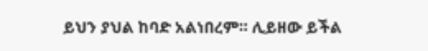ይህን ያህል ከባድ አልነበረም። ሊይዘው ይችል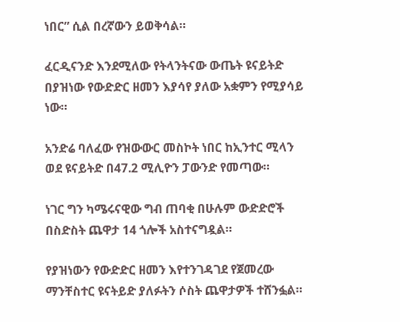ነበር” ሲል በረኛውን ይወቅሳል።

ፈርዲናንድ እንደሚለው የትላንትናው ውጤት ዩናይትድ በያዝነው የውድድር ዘመን እያሳየ ያለው አቋምን የሚያሳይ ነው።

አንድሬ ባለፈው የዝውውር መስኮት ነበር ከኢንተር ሚላን ወደ ዩናይትድ በ47.2 ሚሊዮን ፓውንድ የመጣው።

ነገር ግን ካሜሩናዊው ግብ ጠባቂ በሁሉም ውድድሮች በስድስት ጨዋታ 14 ጎሎች አስተናግዷል።

የያዝነውን የውድድር ዘመን እየተንገዳገደ የጀመረው ማንቸስተር ዩናትይድ ያለፉትን ሶስት ጨዋታዎች ተሸንፏል።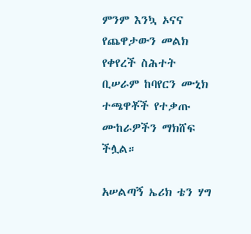ምንም እንኳ ኦናና የጨዋታውን መልክ የቀየረች ስሕተት ቢሠራም ከባየርን ሙኒክ ተጫዋቾች የተቃጡ ሙከራዎችን ማክሸፍ ችሏል።

አሠልጣኝ ኤሪክ ቴን ሃግ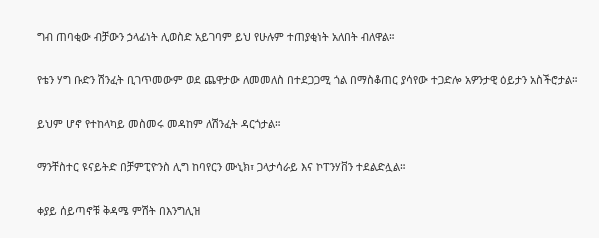ግብ ጠባቂው ብቻውን ኃላፊነት ሊወስድ አይገባም ይህ የሁሉም ተጠያቂነት አለበት ብለዋል።

የቴን ሃግ ቡድን ሽንፈት ቢገጥመውም ወደ ጨዋታው ለመመለስ በተደጋጋሚ ጎል በማስቆጠር ያሳየው ተጋድሎ አዎንታዊ ዕይታን አስችሮታል።

ይህም ሆኖ የተከላካይ መስመሩ መዳከም ለሽንፈት ዳርጎታል።

ማንቸስተር ዩናይትድ በቻምፒዮንስ ሊግ ከባየርን ሙኒክ፣ ጋላታሳራይ እና ኮፐንሃቨን ተደልድሏል።

ቀያይ ሰይጣኖቹ ቅዳሜ ምሽት በእንግሊዝ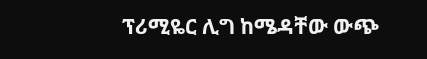ፕሪሚዬር ሊግ ከሜዳቸው ውጭ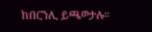ከበርንሊ ይጫወታሉ።